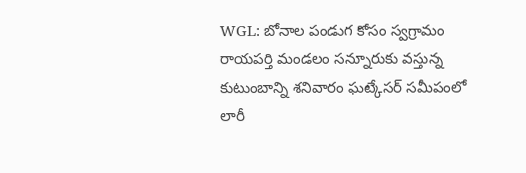WGL: బోనాల పండుగ కోసం స్వగ్రామం రాయపర్తి మండలం సన్నూరుకు వస్తున్న కుటుంబాన్ని శనివారం ఘట్కేసర్ సమీపంలో లారీ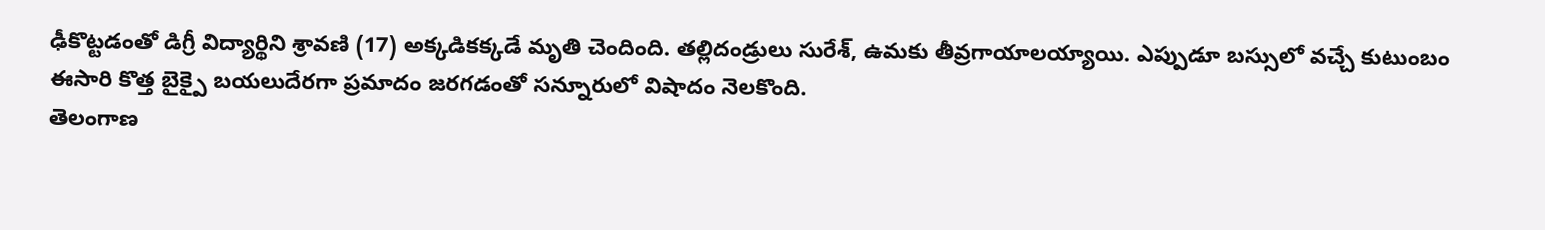ఢీకొట్టడంతో డిగ్రీ విద్యార్థిని శ్రావణి (17) అక్కడికక్కడే మృతి చెందింది. తల్లిదండ్రులు సురేశ్, ఉమకు తీవ్రగాయాలయ్యాయి. ఎప్పుడూ బస్సులో వచ్చే కుటుంబం ఈసారి కొత్త బైక్పై బయలుదేరగా ప్రమాదం జరగడంతో సన్నూరులో విషాదం నెలకొంది.
తెలంగాణ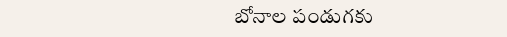బోనాల పండుగకు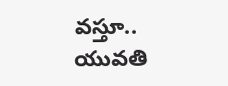వస్తూ.. యువతి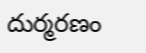దుర్మరణం